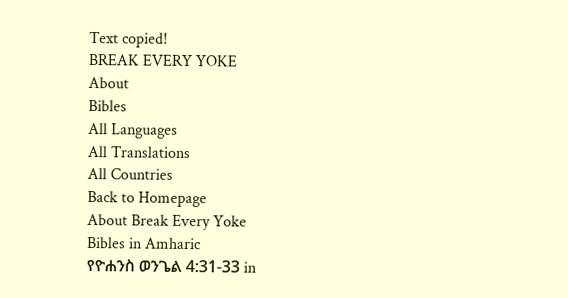Text copied!
BREAK EVERY YOKE
About
Bibles
All Languages
All Translations
All Countries
Back to Homepage
About Break Every Yoke
Bibles in Amharic
የዮሐንስ ወንጌል 4:31-33 in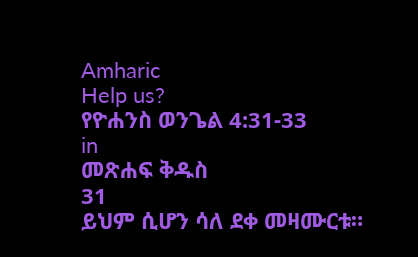Amharic
Help us?
የዮሐንስ ወንጌል 4:31-33
in
መጽሐፍ ቅዱስ
31
ይህም ሲሆን ሳለ ደቀ መዛሙርቱ።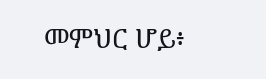መምህር ሆይ፥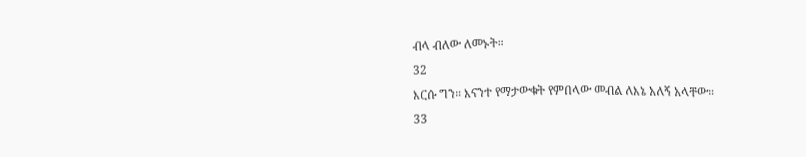ብላ ብለው ለመኑት።
32
እርሱ ግን። እናንተ የማታውቁት የምበላው መብል ለእኔ አለኝ አላቸው።
33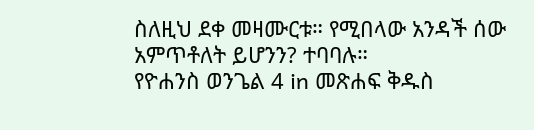ስለዚህ ደቀ መዛሙርቱ። የሚበላው አንዳች ሰው አምጥቶለት ይሆንን? ተባባሉ።
የዮሐንስ ወንጌል 4 in መጽሐፍ ቅዱስ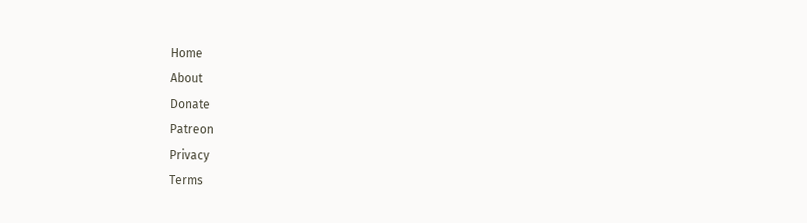Home
About
Donate
Patreon
Privacy
Terms